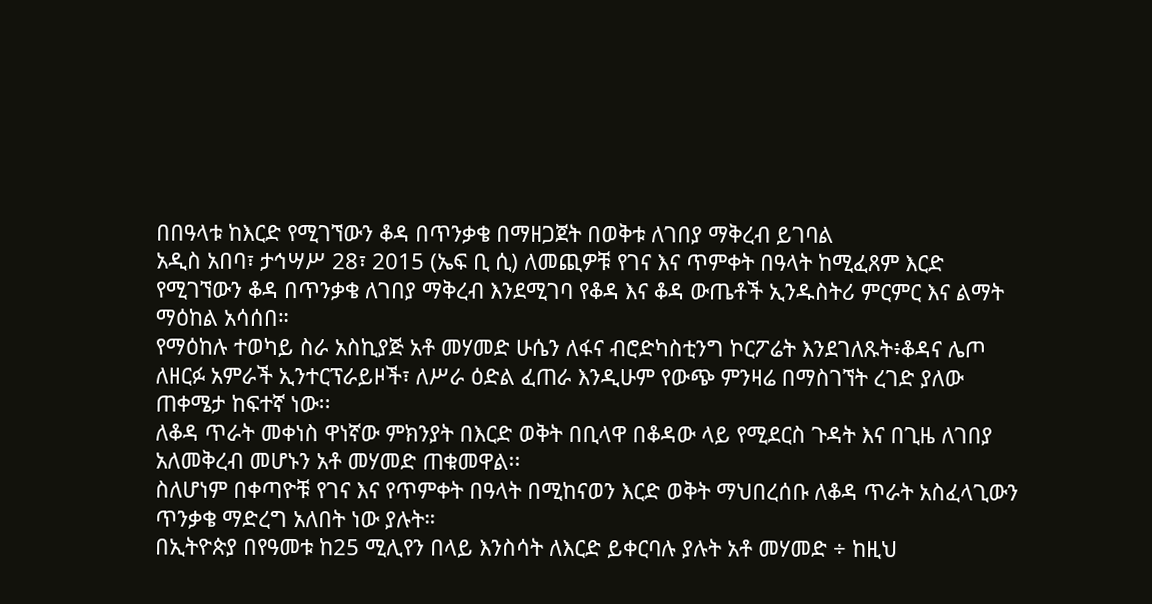በበዓላቱ ከእርድ የሚገኘውን ቆዳ በጥንቃቄ በማዘጋጀት በወቅቱ ለገበያ ማቅረብ ይገባል
አዲስ አበባ፣ ታኅሣሥ 28፣ 2015 (ኤፍ ቢ ሲ) ለመጪዎቹ የገና እና ጥምቀት በዓላት ከሚፈጸም እርድ የሚገኘውን ቆዳ በጥንቃቄ ለገበያ ማቅረብ እንደሚገባ የቆዳ እና ቆዳ ውጤቶች ኢንዱስትሪ ምርምር እና ልማት ማዕከል አሳሰበ።
የማዕከሉ ተወካይ ስራ አስኪያጅ አቶ መሃመድ ሁሴን ለፋና ብሮድካስቲንግ ኮርፖሬት እንደገለጹት፥ቆዳና ሌጦ ለዘርፉ አምራች ኢንተርፕራይዞች፣ ለሥራ ዕድል ፈጠራ እንዲሁም የውጭ ምንዛሬ በማስገኘት ረገድ ያለው ጠቀሜታ ከፍተኛ ነው፡፡
ለቆዳ ጥራት መቀነስ ዋነኛው ምክንያት በእርድ ወቅት በቢላዋ በቆዳው ላይ የሚደርስ ጉዳት እና በጊዜ ለገበያ አለመቅረብ መሆኑን አቶ መሃመድ ጠቁመዋል፡፡
ስለሆነም በቀጣዮቹ የገና እና የጥምቀት በዓላት በሚከናወን እርድ ወቅት ማህበረሰቡ ለቆዳ ጥራት አስፈላጊውን ጥንቃቄ ማድረግ አለበት ነው ያሉት።
በኢትዮጵያ በየዓመቱ ከ25 ሚሊየን በላይ እንስሳት ለእርድ ይቀርባሉ ያሉት አቶ መሃመድ ÷ ከዚህ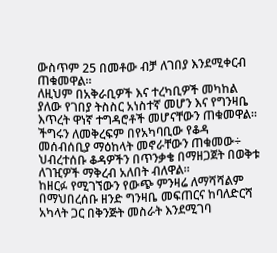ውስጥም 25 በመቶው ብቻ ለገበያ እንደሚቀርብ ጠቁመዋል።
ለዚህም በአቅራቢዎች እና ተረካቢዎች መካከል ያለው የገበያ ትስስር አነስተኛ መሆን እና የግንዛቤ እጥረት ዋነኛ ተግዳሮቶች መሆናቸውን ጠቁመዋል።
ችግሩን ለመቅረፍም በየአካባቢው የቆዳ መሰብሰቢያ ማዕከላት መኖራቸውን ጠቁመው÷ ህብረተሰቡ ቆዳዎችን በጥንቃቄ በማዘጋጀት በወቅቱ ለገዢዎች ማቅረብ አለበት ብለዋል።
ከዘርፉ የሚገኘውን የውጭ ምንዛሬ ለማሻሻልም በማህበረሰቡ ዘንድ ግንዛቤ መፍጠርና ከባለድርሻ አካላት ጋር በቅንጅት መስራት እንደሚገባ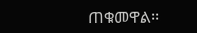ጠቁመዋል፡፡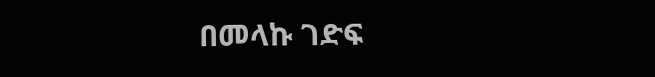በመላኩ ገድፍ